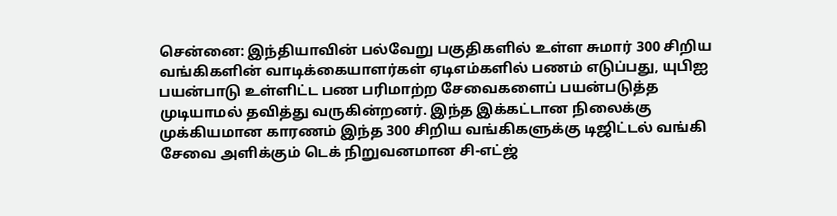சென்னை: இந்தியாவின் பல்வேறு பகுதிகளில் உள்ள சுமார் 300 சிறிய வங்கிகளின் வாடிக்கையாளர்கள் ஏடிஎம்களில் பணம் எடுப்பது, யுபிஐ பயன்பாடு உள்ளிட்ட பண பரிமாற்ற சேவைகளைப் பயன்படுத்த முடியாமல் தவித்து வருகின்றனர். இந்த இக்கட்டான நிலைக்கு முக்கியமான காரணம் இந்த 300 சிறிய வங்கிகளுக்கு டிஜிட்டல் வங்கி சேவை அளிக்கும் டெக் நிறுவனமான சி-எட்ஜ்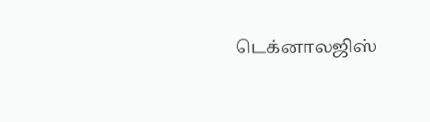டெக்னாலஜிஸ்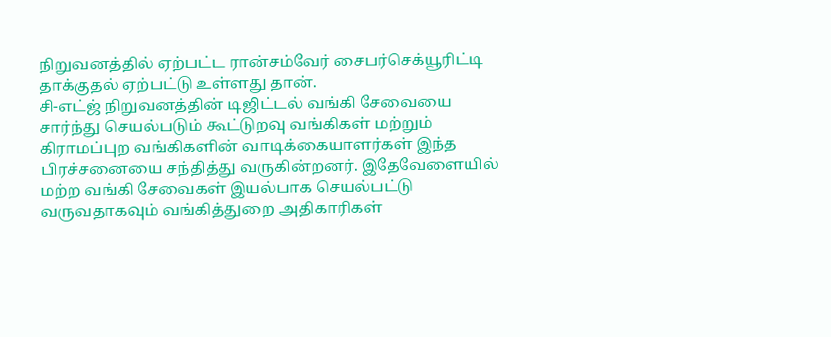நிறுவனத்தில் ஏற்பட்ட ரான்சம்வேர் சைபர்செக்யூரிட்டி தாக்குதல் ஏற்பட்டு உள்ளது தான்.
சி-எட்ஜ் நிறுவனத்தின் டிஜிட்டல் வங்கி சேவையை சார்ந்து செயல்படும் கூட்டுறவு வங்கிகள் மற்றும் கிராமப்புற வங்கிகளின் வாடிக்கையாளர்கள் இந்த பிரச்சனையை சந்தித்து வருகின்றனர். இதேவேளையில் மற்ற வங்கி சேவைகள் இயல்பாக செயல்பட்டு வருவதாகவும் வங்கித்துறை அதிகாரிகள்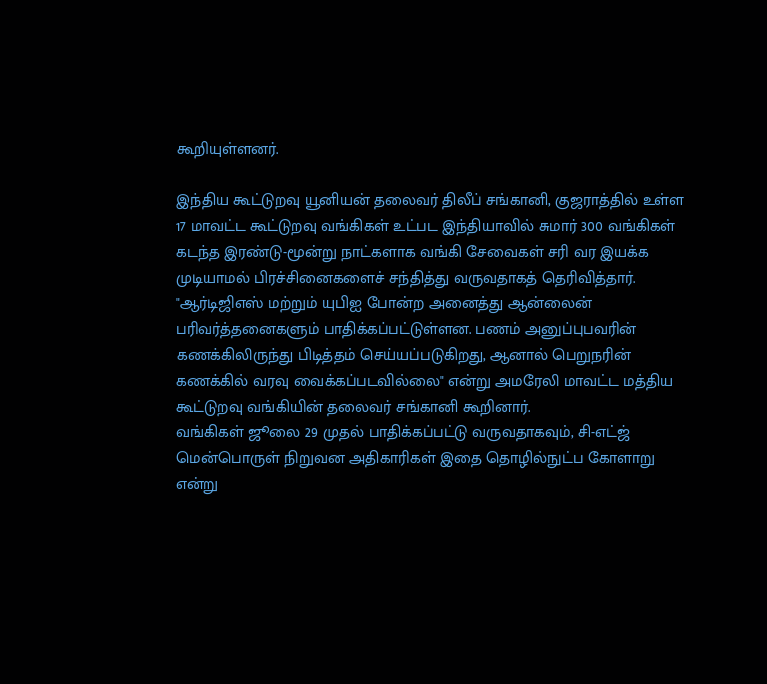கூறியுள்ளனர்.

இந்திய கூட்டுறவு யூனியன் தலைவர் திலீப் சங்கானி, குஜராத்தில் உள்ள 17 மாவட்ட கூட்டுறவு வங்கிகள் உட்பட இந்தியாவில் சுமார் 300 வங்கிகள் கடந்த இரண்டு-மூன்று நாட்களாக வங்கி சேவைகள் சரி வர இயக்க முடியாமல் பிரச்சினைகளைச் சந்தித்து வருவதாகத் தெரிவித்தார்.
"ஆர்டிஜிஎஸ் மற்றும் யுபிஐ போன்ற அனைத்து ஆன்லைன் பரிவர்த்தனைகளும் பாதிக்கப்பட்டுள்ளன. பணம் அனுப்புபவரின் கணக்கிலிருந்து பிடித்தம் செய்யப்படுகிறது, ஆனால் பெறுநரின் கணக்கில் வரவு வைக்கப்படவில்லை" என்று அமரேலி மாவட்ட மத்திய கூட்டுறவு வங்கியின் தலைவர் சங்கானி கூறினார்.
வங்கிகள் ஜூலை 29 முதல் பாதிக்கப்பட்டு வருவதாகவும், சி-எட்ஜ் மென்பொருள் நிறுவன அதிகாரிகள் இதை தொழில்நுட்ப கோளாறு என்று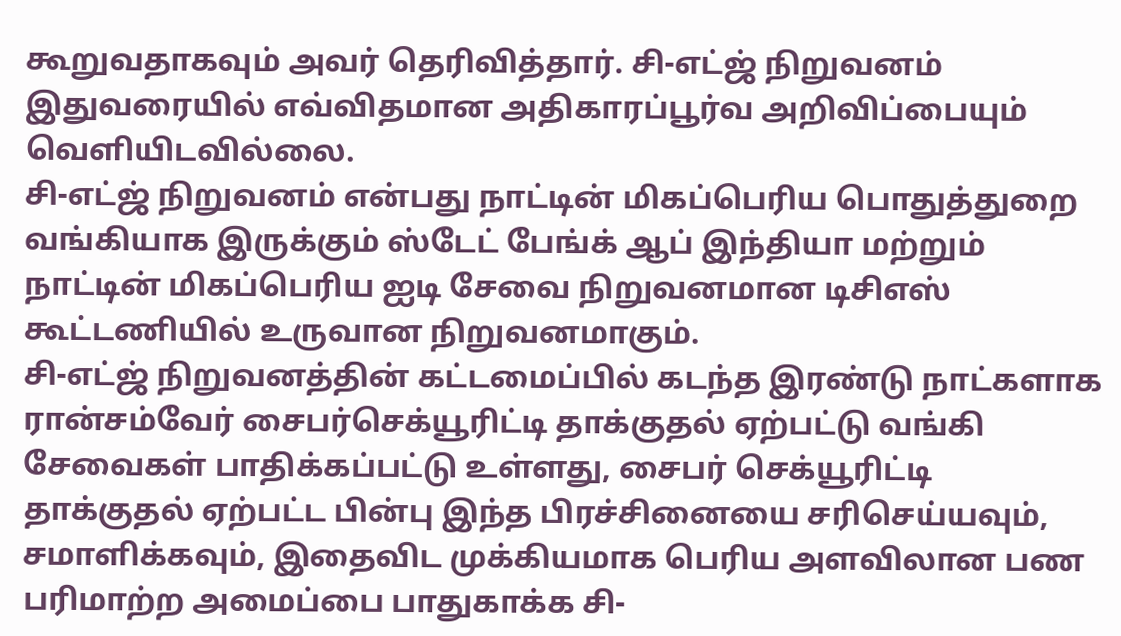கூறுவதாகவும் அவர் தெரிவித்தார். சி-எட்ஜ் நிறுவனம் இதுவரையில் எவ்விதமான அதிகாரப்பூர்வ அறிவிப்பையும் வெளியிடவில்லை.
சி-எட்ஜ் நிறுவனம் என்பது நாட்டின் மிகப்பெரிய பொதுத்துறை வங்கியாக இருக்கும் ஸ்டேட் பேங்க் ஆப் இந்தியா மற்றும் நாட்டின் மிகப்பெரிய ஐடி சேவை நிறுவனமான டிசிஎஸ் கூட்டணியில் உருவான நிறுவனமாகும்.
சி-எட்ஜ் நிறுவனத்தின் கட்டமைப்பில் கடந்த இரண்டு நாட்களாக ரான்சம்வேர் சைபர்செக்யூரிட்டி தாக்குதல் ஏற்பட்டு வங்கி சேவைகள் பாதிக்கப்பட்டு உள்ளது, சைபர் செக்யூரிட்டி தாக்குதல் ஏற்பட்ட பின்பு இந்த பிரச்சினையை சரிசெய்யவும், சமாளிக்கவும், இதைவிட முக்கியமாக பெரிய அளவிலான பண பரிமாற்ற அமைப்பை பாதுகாக்க சி-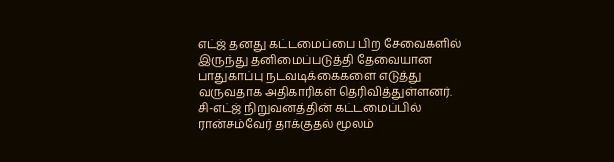எட்ஜ் தனது கட்டமைப்பை பிற சேவைகளில் இருந்து தனிமைப்படுத்தி தேவையான பாதுகாப்பு நடவடிக்கைகளை எடுத்து வருவதாக அதிகாரிகள் தெரிவித்துள்ளனர்.
சி-எட்ஜ் நிறுவனத்தின் கட்டமைப்பில் ரான்சம்வேர் தாக்குதல் மூலம்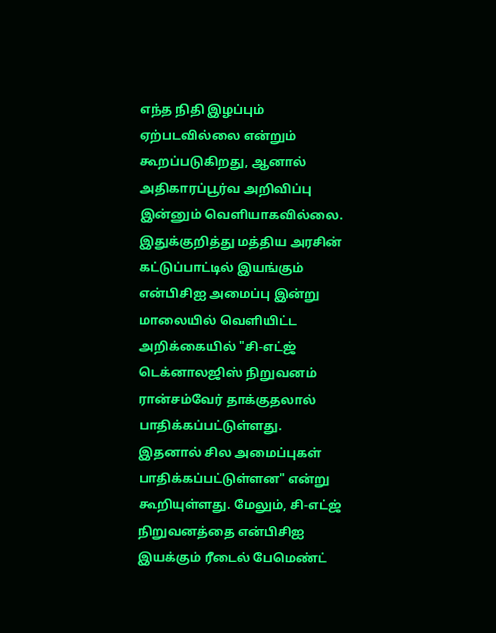எந்த நிதி இழப்பும் ஏற்படவில்லை என்றும் கூறப்படுகிறது, ஆனால் அதிகாரப்பூர்வ அறிவிப்பு இன்னும் வெளியாகவில்லை.
இதுக்குறித்து மத்திய அரசின் கட்டுப்பாட்டில் இயங்கும் என்பிசிஐ அமைப்பு இன்று மாலையில் வெளியிட்ட அறிக்கையில் "சி-எட்ஜ் டெக்னாலஜிஸ் நிறுவனம் ரான்சம்வேர் தாக்குதலால் பாதிக்கப்பட்டுள்ளது. இதனால் சில அமைப்புகள் பாதிக்கப்பட்டுள்ளன" என்று கூறியுள்ளது. மேலும், சி-எட்ஜ் நிறுவனத்தை என்பிசிஐ இயக்கும் ரீடைல் பேமெண்ட்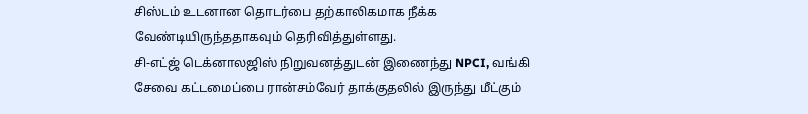சிஸ்டம் உடனான தொடர்பை தற்காலிகமாக நீக்க வேண்டியிருந்ததாகவும் தெரிவித்துள்ளது.
சி-எட்ஜ் டெக்னாலஜிஸ் நிறுவனத்துடன் இணைந்து NPCI, வங்கி சேவை கட்டமைப்பை ரான்சம்வேர் தாக்குதலில் இருந்து மீட்கும்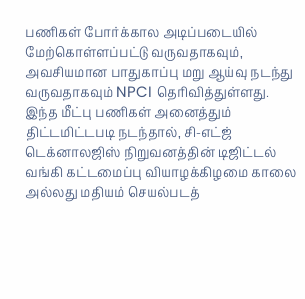பணிகள் போர்க்கால அடிப்படையில் மேற்கொள்ளப்பட்டு வருவதாகவும், அவசியமான பாதுகாப்பு மறு ஆய்வு நடந்து வருவதாகவும் NPCI தெரிவித்துள்ளது.
இந்த மீட்பு பணிகள் அனைத்தும் திட்டமிட்டபடி நடந்தால், சி-எட்ஜ் டெக்னாலஜிஸ் நிறுவனத்தின் டிஜிட்டல் வங்கி கட்டமைப்பு வியாழக்கிழமை காலை அல்லது மதியம் செயல்படத்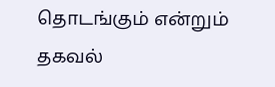தொடங்கும் என்றும் தகவல்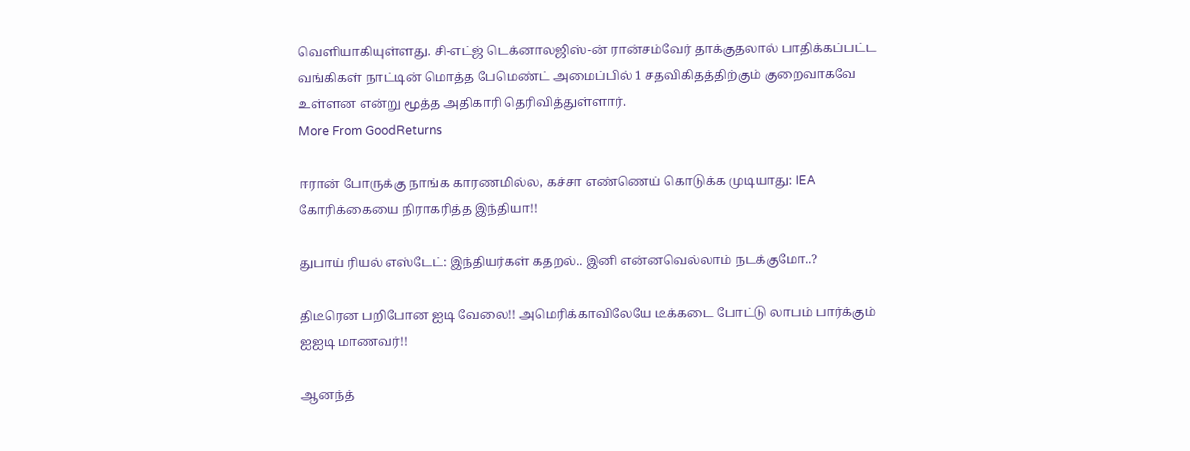வெளியாகியுள்ளது. சி-எட்ஜ் டெக்னாலஜிஸ்-ன் ரான்சம்வேர் தாக்குதலால் பாதிக்கப்பட்ட வங்கிகள் நாட்டின் மொத்த பேமெண்ட் அமைப்பில் 1 சதவிகிதத்திற்கும் குறைவாகவே உள்ளன என்று மூத்த அதிகாரி தெரிவித்துள்ளார்.
More From GoodReturns

ஈரான் போருக்கு நாங்க காரணமில்ல, கச்சா எண்ணெய் கொடுக்க முடியாது: IEA கோரிக்கையை நிராகரித்த இந்தியா!!

துபாய் ரியல் எஸ்டேட்: இந்தியர்கள் கதறல்.. இனி என்னவெல்லாம் நடக்குமோ..?

திடீரென பறிபோன ஐடி வேலை!! அமெரிக்காவிலேயே டீக்கடை போட்டு லாபம் பார்க்கும் ஐஐடி மாணவர்!!

ஆனந்த்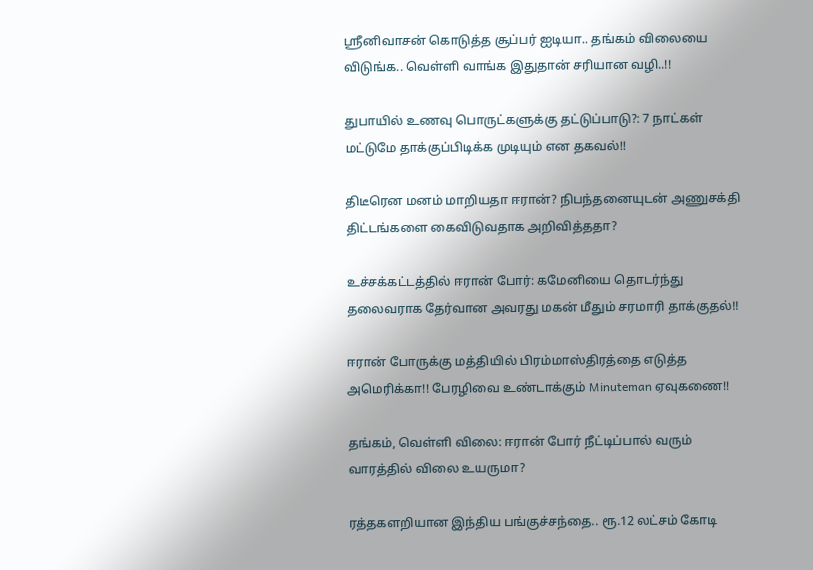ஸ்ரீனிவாசன் கொடுத்த சூப்பர் ஐடியா.. தங்கம் விலையை விடுங்க.. வெள்ளி வாங்க இதுதான் சரியான வழி..!!

துபாயில் உணவு பொருட்களுக்கு தட்டுப்பாடு?: 7 நாட்கள் மட்டுமே தாக்குப்பிடிக்க முடியும் என தகவல்!!

திடீரென மனம் மாறியதா ஈரான்? நிபந்தனையுடன் அணுசக்தி திட்டங்களை கைவிடுவதாக அறிவித்ததா?

உச்சக்கட்டத்தில் ஈரான் போர்: கமேனியை தொடர்ந்து தலைவராக தேர்வான அவரது மகன் மீதும் சரமாரி தாக்குதல்!!

ஈரான் போருக்கு மத்தியில் பிரம்மாஸ்திரத்தை எடுத்த அமெரிக்கா!! பேரழிவை உண்டாக்கும் Minuteman ஏவுகணை!!

தங்கம், வெள்ளி விலை: ஈரான் போர் நீட்டிப்பால் வரும் வாரத்தில் விலை உயருமா?

ரத்தகளறியான இந்திய பங்குச்சந்தை.. ரூ.12 லட்சம் கோடி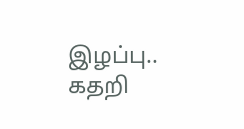இழப்பு.. கதறி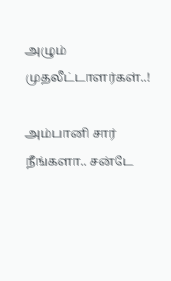அழும் முதலீட்டாளர்கள்..!

அம்பானி சார் நீங்களா.. சன்டே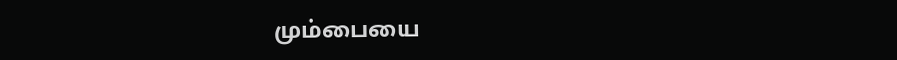மும்பையை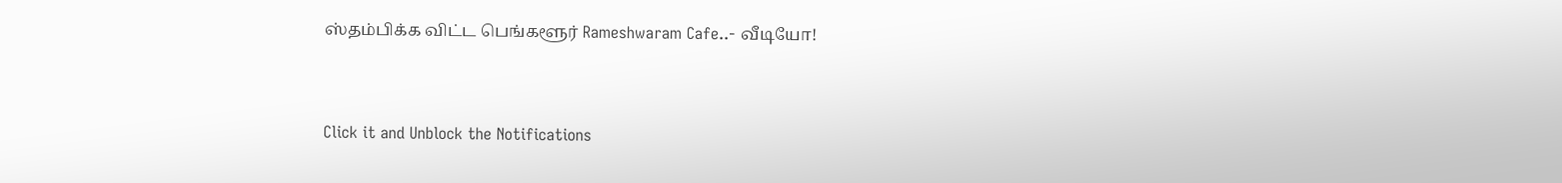ஸ்தம்பிக்க விட்ட பெங்களூர் Rameshwaram Cafe..- வீடியோ!



Click it and Unblock the Notifications